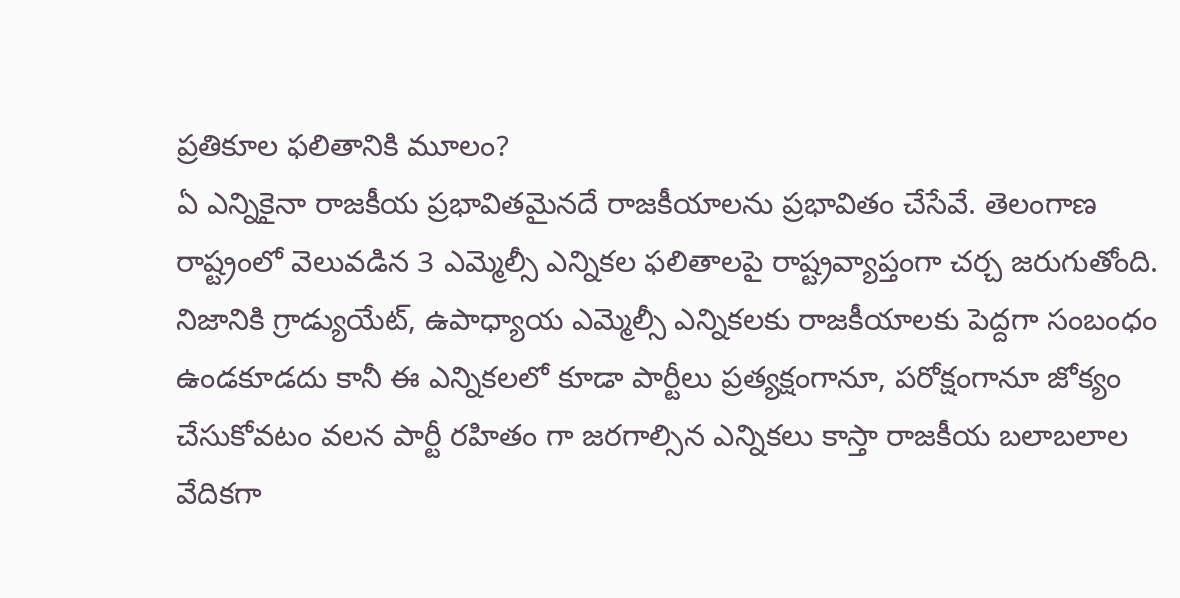ప్రతికూల ఫలితానికి మూలం?
ఏ ఎన్నికైనా రాజకీయ ప్రభావితమైనదే రాజకీయాలను ప్రభావితం చేసేవే. తెలంగాణ రాష్ట్రంలో వెలువడిన 3 ఎమ్మెల్సీ ఎన్నికల ఫలితాలపై రాష్ట్రవ్యాప్తంగా చర్చ జరుగుతోంది. నిజానికి గ్రాడ్యుయేట్, ఉపాధ్యాయ ఎమ్మెల్సీ ఎన్నికలకు రాజకీయాలకు పెద్దగా సంబంధం ఉండకూడదు కానీ ఈ ఎన్నికలలో కూడా పార్టీలు ప్రత్యక్షంగానూ, పరోక్షంగానూ జోక్యం చేసుకోవటం వలన పార్టీ రహితం గా జరగాల్సిన ఎన్నికలు కాస్తా రాజకీయ బలాబలాల వేదికగా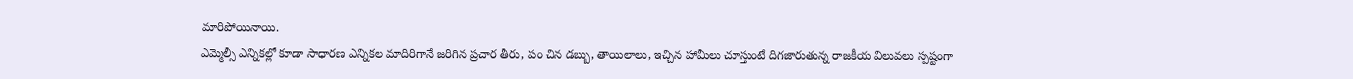మారిపోయినాయి.
ఎమ్మెల్సీ ఎన్నికల్లో కూడా సాధారణ ఎన్నికల మాదిరిగానే జరిగిన ప్రచార తీరు, పం చిన డబ్బు, తాయిలాలు, ఇచ్చిన హామీలు చూస్తుంటే దిగజారుతున్న రాజకీయ విలువలు స్పష్టంగా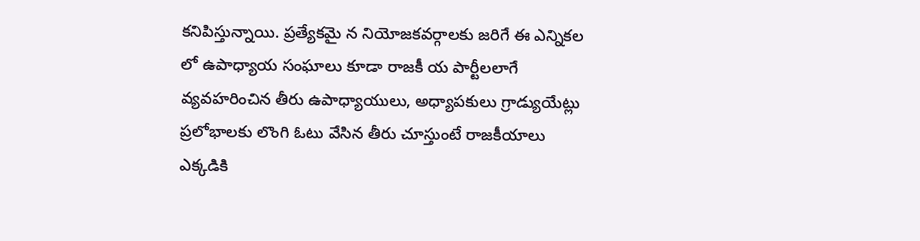కనిపిస్తున్నాయి. ప్రత్యేకమై న నియోజకవర్గాలకు జరిగే ఈ ఎన్నికల లో ఉపాధ్యాయ సంఘాలు కూడా రాజకీ య పార్టీలలాగే వ్యవహరించిన తీరు ఉపాధ్యాయులు, అధ్యాపకులు గ్రాడ్యుయేట్లు ప్రలోభాలకు లొంగి ఓటు వేసిన తీరు చూస్తుంటే రాజకీయాలు ఎక్కడికి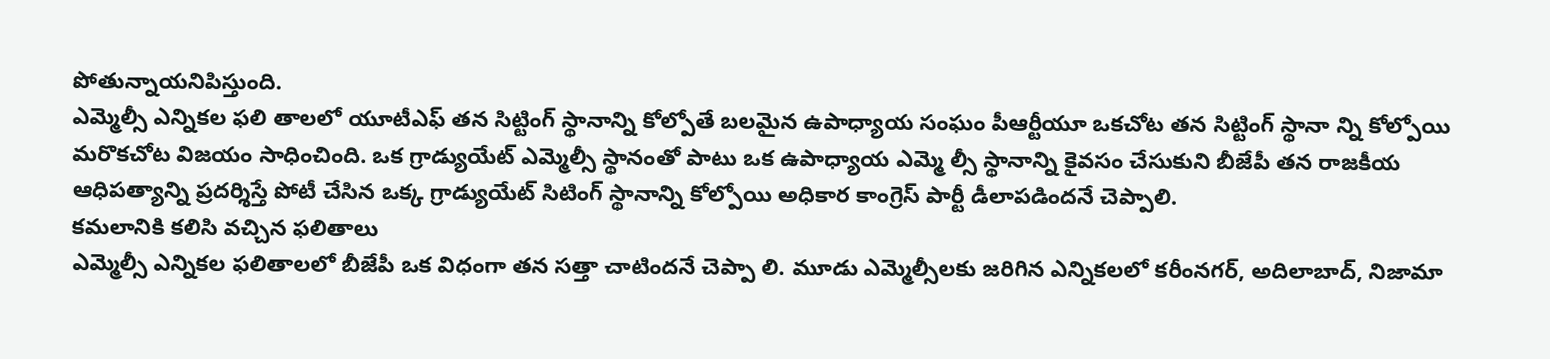పోతున్నాయనిపిస్తుంది.
ఎమ్మెల్సీ ఎన్నికల ఫలి తాలలో యూటీఎఫ్ తన సిట్టింగ్ స్థానాన్ని కోల్పోతే బలమైన ఉపాధ్యాయ సంఘం పీఆర్టీయూ ఒకచోట తన సిట్టింగ్ స్థానా న్ని కోల్పోయి మరొకచోట విజయం సాధించింది. ఒక గ్రాడ్యుయేట్ ఎమ్మెల్సీ స్థానంతో పాటు ఒక ఉపాధ్యాయ ఎమ్మె ల్సీ స్థానాన్ని కైవసం చేసుకుని బీజేపీ తన రాజకీయ ఆధిపత్యాన్ని ప్రదర్శిస్తే పోటీ చేసిన ఒక్క గ్రాడ్యుయేట్ సిటింగ్ స్థానాన్ని కోల్పోయి అధికార కాంగ్రెస్ పార్టీ డీలాపడిందనే చెప్పాలి.
కమలానికి కలిసి వచ్చిన ఫలితాలు
ఎమ్మెల్సీ ఎన్నికల ఫలితాలలో బీజేపీ ఒక విధంగా తన సత్తా చాటిందనే చెప్పా లి. మూడు ఎమ్మెల్సీలకు జరిగిన ఎన్నికలలో కరీంనగర్, అదిలాబాద్, నిజామా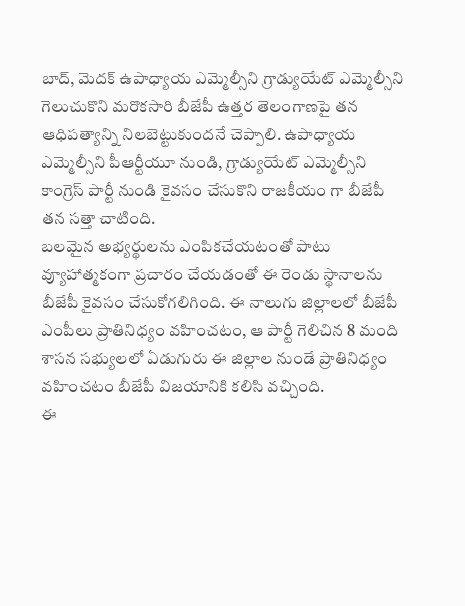బాద్, మెదక్ ఉపాధ్యాయ ఎమ్మెల్సీని గ్రాడ్యుయేట్ ఎమ్మెల్సీని గెలుచుకొని మరొకసారి బీజేపీ ఉత్తర తెలంగాణపై తన ఆధిపత్యాన్ని నిలబెట్టుకుందనే చెప్పాలి. ఉపాధ్యాయ ఎమ్మెల్సీని పీఆర్టీయూ నుండి, గ్రాడ్యుయేట్ ఎమ్మెల్సీని కాంగ్రెస్ పార్టీ నుండి కైవసం చేసుకొని రాజకీయం గా బీజేపీ తన సత్తా చాటింది.
బలమైన అభ్యర్థులను ఎంపికచేయటంతో పాటు వ్యూహాత్మకంగా ప్రచారం చేయడంతో ఈ రెండు స్థానాలను బీజేపీ కైవసం చేసుకోగలిగింది. ఈ నాలుగు జిల్లాలలో బీజేపీ ఎంపీలు ప్రాతినిధ్యం వహించటం, ఆ పార్టీ గెలిచిన 8 మంది శాసన సభ్యులలో ఏడుగురు ఈ జిల్లాల నుండే ప్రాతినిధ్యం వహించటం బీజేపీ విజయానికి కలిసి వచ్చింది.
ఈ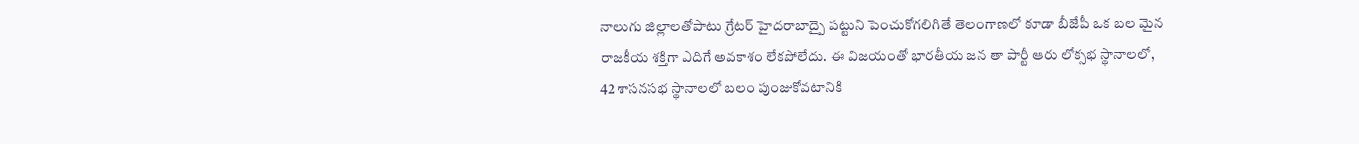నాలుగు జిల్లాలతోపాటు గ్రేటర్ హైదరాబాద్పై పట్టుని పెంచుకోగలిగితే తెలంగాణలో కూడా బీజేపీ ఒక బల మైన రాజకీయ శక్తిగా ఎదిగే అవకాశం లేకపోలేదు. ఈ విజయంతో భారతీయ జన తా పార్టీ ఆరు లోక్సభ స్థానాలలో, 42 శాసనసభ స్థానాలలో బలం పుంజుకోవటానికి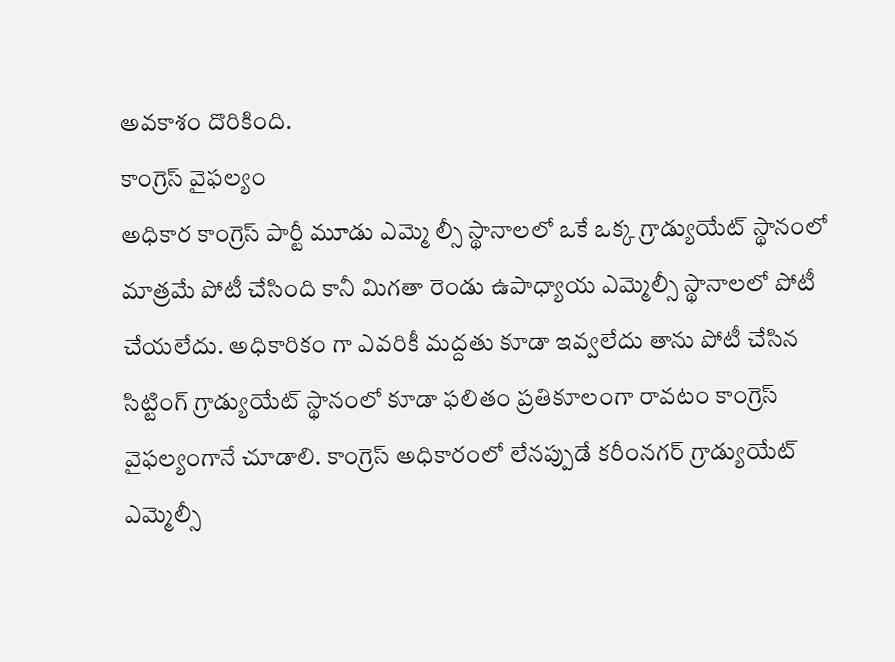అవకాశం దొరికింది.
కాంగ్రెస్ వైఫల్యం
అధికార కాంగ్రెస్ పార్టీ మూడు ఎమ్మె ల్సీ స్థానాలలో ఒకే ఒక్క గ్రాడ్యుయేట్ స్థానంలో మాత్రమే పోటీ చేసింది కానీ మిగతా రెండు ఉపాధ్యాయ ఎమ్మెల్సీ స్థానాలలో పోటీ చేయలేదు. అధికారికం గా ఎవరికీ మద్దతు కూడా ఇవ్వలేదు తాను పోటీ చేసిన సిట్టింగ్ గ్రాడ్యుయేట్ స్థానంలో కూడా ఫలితం ప్రతికూలంగా రావటం కాంగ్రెస్ వైఫల్యంగానే చూడాలి. కాంగ్రెస్ అధికారంలో లేనప్పుడే కరీంనగర్ గ్రాడ్యుయేట్ ఎమ్మెల్సీ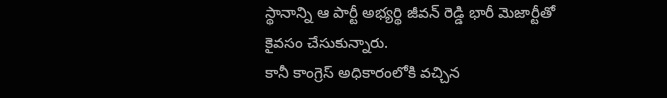స్థానాన్ని ఆ పార్టీ అభ్యర్థి జీవన్ రెడ్డి భారీ మెజార్టీతో కైవసం చేసుకున్నారు.
కానీ కాంగ్రెస్ అధికారంలోకి వచ్చిన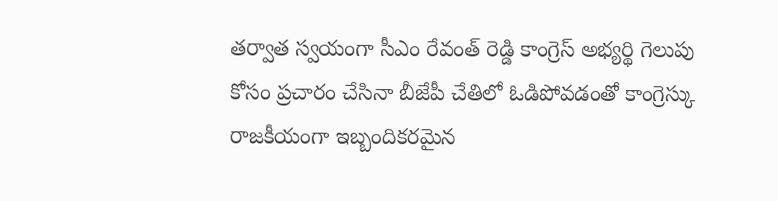తర్వాత స్వయంగా సీఎం రేవంత్ రెడ్డి కాంగ్రెస్ అభ్యర్థి గెలుపు కోసం ప్రచారం చేసినా బీజేపీ చేతిలో ఓడిపోవడంతో కాంగ్రెస్కు రాజకీయంగా ఇబ్బందికరమైన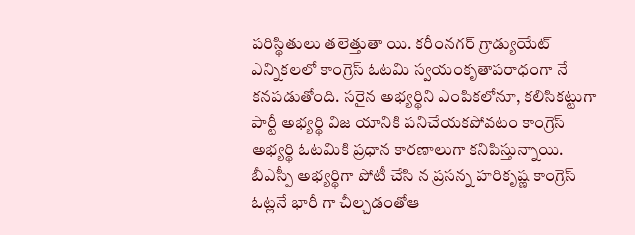పరిస్థితులు తలెత్తుతా యి. కరీంనగర్ గ్రాడ్యుయేట్ ఎన్నికలలో కాంగ్రెస్ ఓటమి స్వయంకృతాపరాధంగా నే కనపడుతోంది. సరైన అభ్యర్థిని ఎంపికలోనూ, కలిసికట్టుగా పార్టీ అభ్యర్థి విజ యానికి పనిచేయకపోవటం కాంగ్రెస్ అభ్యర్థి ఓటమికి ప్రధాన కారణాలుగా కనిపిస్తున్నాయి.
బీఎస్పీ అభ్యర్థిగా పోటీ చేసి న ప్రసన్న హరికృష్ణ కాంగ్రెస్ ఓట్లనే భారీ గా చీల్చడంతోఆ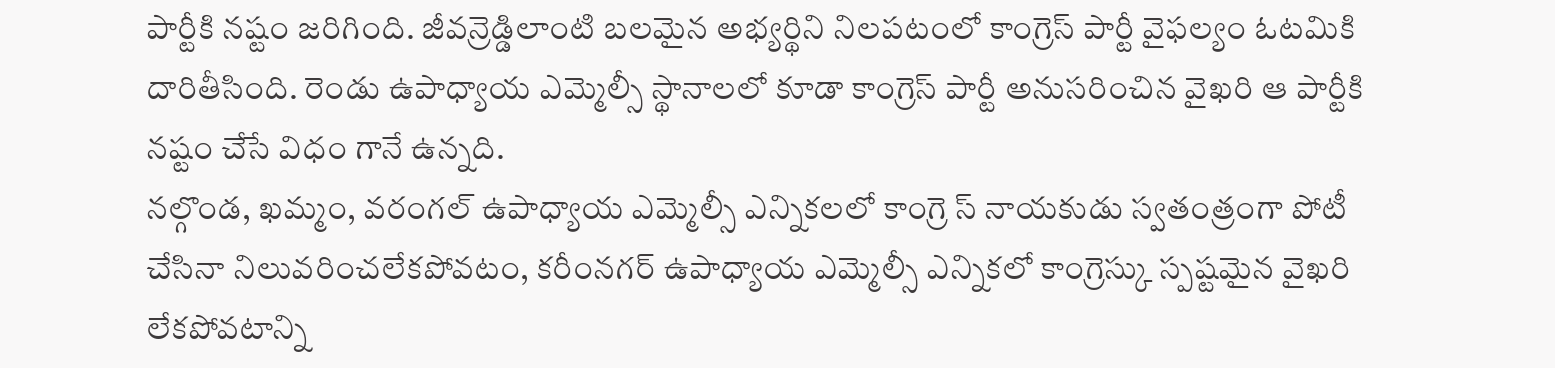పార్టీకి నష్టం జరిగింది. జీవన్రెడ్డిలాంటి బలమైన అభ్యర్థిని నిలపటంలో కాంగ్రెస్ పార్టీ వైఫల్యం ఓటమికి దారితీసింది. రెండు ఉపాధ్యాయ ఎమ్మెల్సీ స్థానాలలో కూడా కాంగ్రెస్ పార్టీ అనుసరించిన వైఖరి ఆ పార్టీకి నష్టం చేసే విధం గానే ఉన్నది.
నల్గొండ, ఖమ్మం, వరంగల్ ఉపాధ్యాయ ఎమ్మెల్సీ ఎన్నికలలో కాంగ్రె స్ నాయకుడు స్వతంత్రంగా పోటీ చేసినా నిలువరించలేకపోవటం, కరీంనగర్ ఉపాధ్యాయ ఎమ్మెల్సీ ఎన్నికలో కాంగ్రెస్కు స్పష్టమైన వైఖరి లేకపోవటాన్ని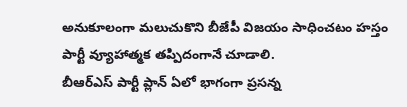అనుకూలంగా మలుచుకొని బీజేపీ విజయం సాధించటం హస్తం పార్టీ వ్యూహాత్మక తప్పిదంగానే చూడాలి.
బీఆర్ఎస్ పార్టీ ప్లాన్ ఏలో భాగంగా ప్రసన్న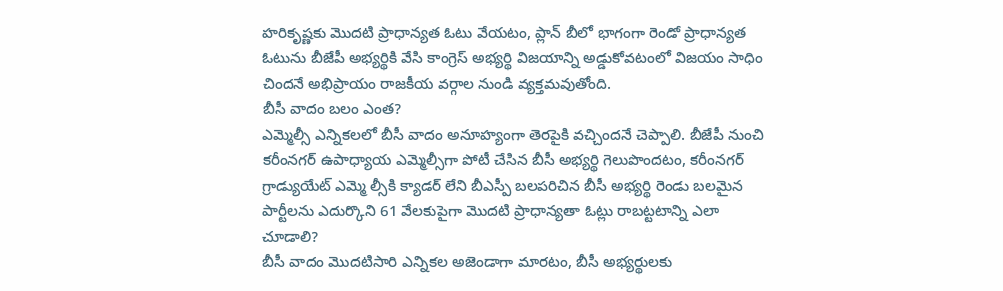హరికృష్ణకు మొదటి ప్రాధాన్యత ఓటు వేయటం, ప్లాన్ బీలో భాగంగా రెండో ప్రాధాన్యత ఓటును బీజేపీ అభ్యర్థికి వేసి కాంగ్రెస్ అభ్యర్థి విజయాన్ని అడ్డుకోవటంలో విజయం సాధిం చిందనే అభిప్రాయం రాజకీయ వర్గాల నుండి వ్యక్తమవుతోంది.
బీసీ వాదం బలం ఎంత?
ఎమ్మెల్సీ ఎన్నికలలో బీసీ వాదం అనూహ్యంగా తెరపైకి వచ్చిందనే చెప్పాలి. బీజేపీ నుంచి కరీంనగర్ ఉపాధ్యాయ ఎమ్మెల్సీగా పోటీ చేసిన బీసీ అభ్యర్థి గెలుపొందటం, కరీంనగర్ గ్రాడ్యుయేట్ ఎమ్మె ల్సీకి క్యాడర్ లేని బీఎస్పీ బలపరిచిన బీసీ అభ్యర్థి రెండు బలమైన పార్టీలను ఎదుర్కొని 61 వేలకుపైగా మొదటి ప్రాధాన్యతా ఓట్లు రాబట్టటాన్ని ఎలా చూడాలి?
బీసీ వాదం మొదటిసారి ఎన్నికల అజెండాగా మారటం, బీసీ అభ్యర్థులకు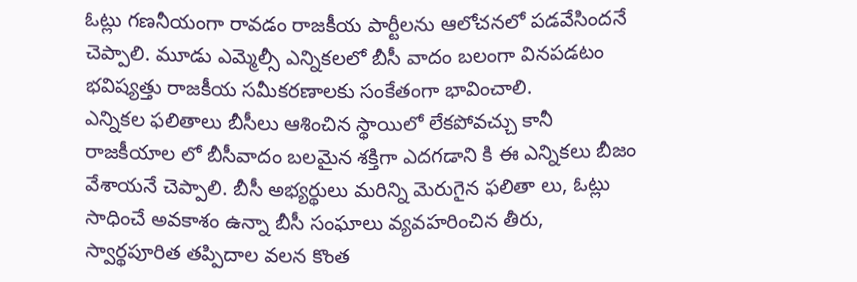ఓట్లు గణనీయంగా రావడం రాజకీయ పార్టీలను ఆలోచనలో పడవేసిందనే చెప్పాలి. మూడు ఎమ్మెల్సీ ఎన్నికలలో బీసీ వాదం బలంగా వినపడటం భవిష్యత్తు రాజకీయ సమీకరణాలకు సంకేతంగా భావించాలి.
ఎన్నికల ఫలితాలు బీసీలు ఆశించిన స్థాయిలో లేకపోవచ్చు కానీ రాజకీయాల లో బీసీవాదం బలమైన శక్తిగా ఎదగడాని కి ఈ ఎన్నికలు బీజం వేశాయనే చెప్పాలి. బీసీ అభ్యర్థులు మరిన్ని మెరుగైన ఫలితా లు, ఓట్లు సాధించే అవకాశం ఉన్నా బీసీ సంఘాలు వ్యవహరించిన తీరు, స్వార్థపూరిత తప్పిదాల వలన కొంత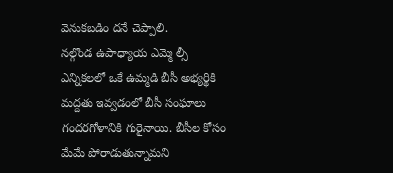వెనుకబడిం దనే చెప్పాలి.
నల్గొండ ఉపాధ్యాయ ఎమ్మె ల్సీ ఎన్నికలలో ఒకే ఉమ్మడి బీసీ అభ్యర్థికి మద్దతు ఇవ్వడంలో బీసీ సంఘాలు గందరగోళానికి గురైనాయి. బీసీల కోసం మేమే పోరాడుతున్నామని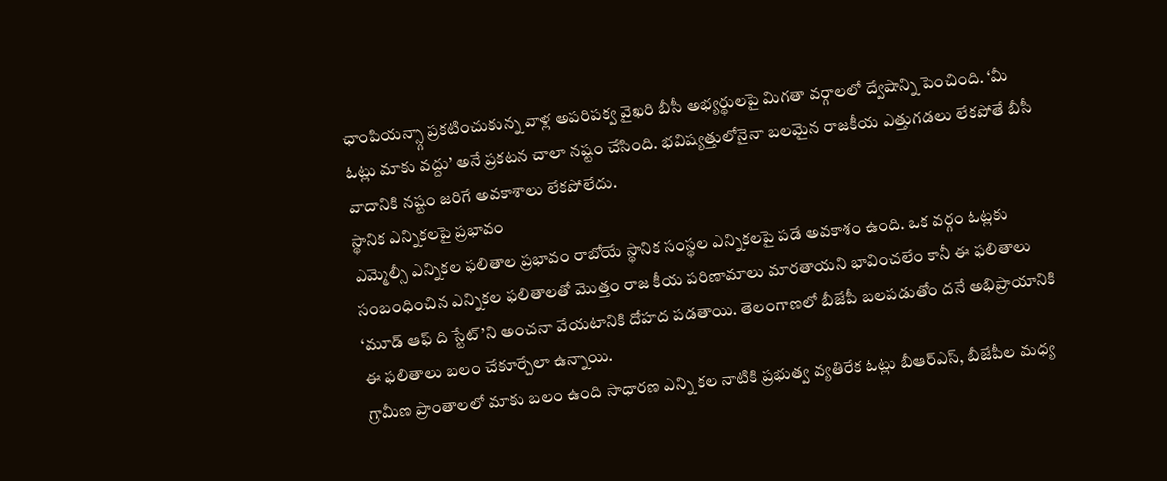ఛాంపియన్స్గా ప్రకటించుకున్న వాళ్ల అపరిపక్వ వైఖరి బీసీ అభ్యర్థులపై మిగతా వర్గాలలో ద్వేషాన్ని పెంచింది. ‘మీ ఓట్లు మాకు వద్దు’ అనే ప్రకటన చాలా నష్టం చేసింది. భవిష్యత్తులోనైనా బలమైన రాజకీయ ఎత్తుగడలు లేకపోతే బీసీ వాదానికి నష్టం జరిగే అవకాశాలు లేకపోలేదు.
స్థానిక ఎన్నికలపై ప్రభావం
ఎమ్మెల్సీ ఎన్నికల ఫలితాల ప్రభావం రాబోయే స్థానిక సంస్థల ఎన్నికలపై పడే అవకాశం ఉంది. ఒక వర్గం ఓట్లకు సంబంధించిన ఎన్నికల ఫలితాలతో మొత్తం రాజ కీయ పరిణామాలు మారతాయని భావించలేం కానీ ఈ ఫలితాలు ‘మూడ్ ఆఫ్ ది స్టేట్’ని అంచనా వేయటానికి దోహద పడతాయి. తెలంగాణలో బీజేపీ బలపడుతోం దనే అభిప్రాయానికి ఈ ఫలితాలు బలం చేకూర్చేలా ఉన్నాయి.
గ్రామీణ ప్రాంతాలలో మాకు బలం ఉంది సాధారణ ఎన్ని కల నాటికి ప్రభుత్వ వ్యతిరేక ఓట్లు బీఆర్ఎస్, బీజేపీల మధ్య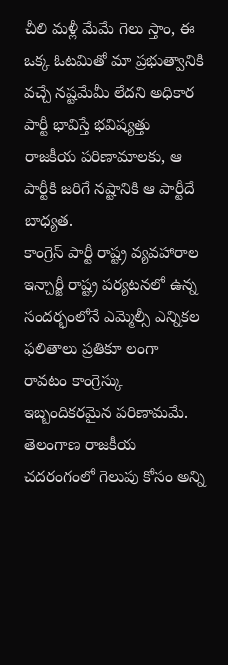చీలి మళ్లీ మేమే గెలు స్తాం, ఈ ఒక్క ఓటమితో మా ప్రభుత్వానికి వచ్చే నష్టమేమీ లేదని అధికార పార్టీ భావిస్తే భవిష్యత్తు రాజకీయ పరిణామాలకు, ఆ పార్టీకి జరిగే నష్టానికి ఆ పార్టీదే బాధ్యత.
కాంగ్రెస్ పార్టీ రాష్ట్ర వ్యవహారాల ఇన్చార్జీ రాష్ట్ర పర్యటనలో ఉన్న సందర్భంలోనే ఎమ్మెల్సీ ఎన్నికల ఫలితాలు ప్రతికూ లంగా రావటం కాంగ్రెస్కు ఇబ్బందికరమైన పరిణామమే. తెలంగాణ రాజకీయ చదరంగంలో గెలుపు కోసం అన్ని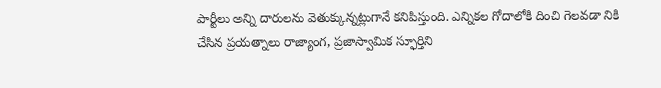పార్టీలు అన్ని దారులను వెతుక్కున్నట్లుగానే కనిపిస్తుంది. ఎన్నికల గోదాలోకి దించి గెలవడా నికి చేసిన ప్రయత్నాలు రాజ్యాంగ, ప్రజాస్వామిక స్ఫూర్తిని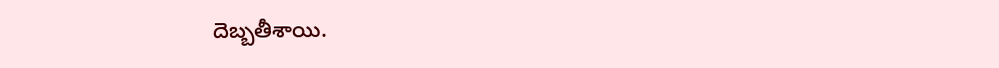దెబ్బతీశాయి.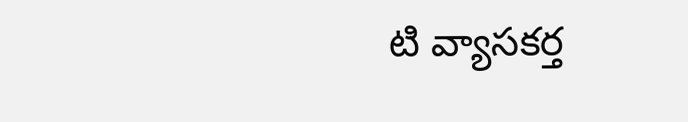టి వ్యాసకర్త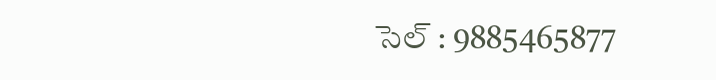సెల్ : 9885465877